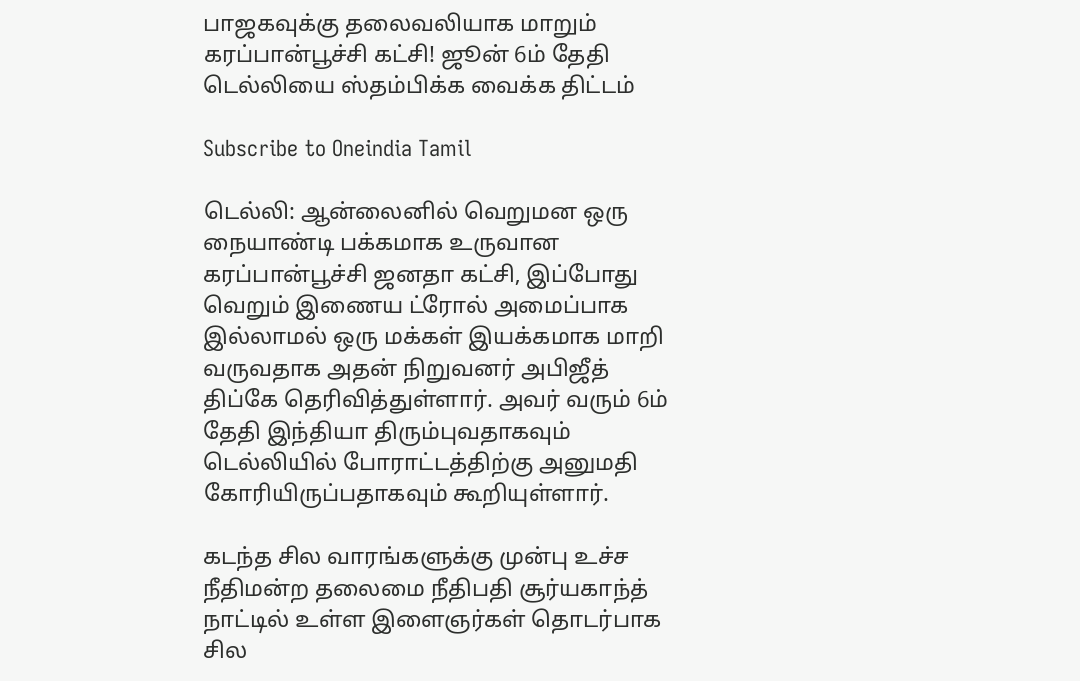பாஜகவுக்கு தலைவலியாக மாறும் கரப்பான்பூச்சி கட்சி! ஜூன் 6ம் தேதி டெல்லியை ஸ்தம்பிக்க வைக்க திட்டம்

Subscribe to Oneindia Tamil

டெல்லி: ஆன்லைனில் வெறுமன ஒரு நையாண்டி பக்கமாக உருவான கரப்பான்பூச்சி ஜனதா கட்சி, இப்போது வெறும் இணைய ட்ரோல் அமைப்பாக இல்லாமல் ஒரு மக்கள் இயக்கமாக மாறி வருவதாக அதன் நிறுவனர் அபிஜீத் திப்கே தெரிவித்துள்ளார். அவர் வரும் 6ம் தேதி இந்தியா திரும்புவதாகவும் டெல்லியில் போராட்டத்திற்கு அனுமதி கோரியிருப்பதாகவும் கூறியுள்ளார்.

கடந்த சில வாரங்களுக்கு முன்பு உச்ச நீதிமன்ற தலைமை நீதிபதி சூர்யகாந்த் நாட்டில் உள்ள இளைஞர்கள் தொடர்பாக சில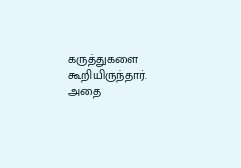கருத்துகளை கூறியிருந்தார். அதை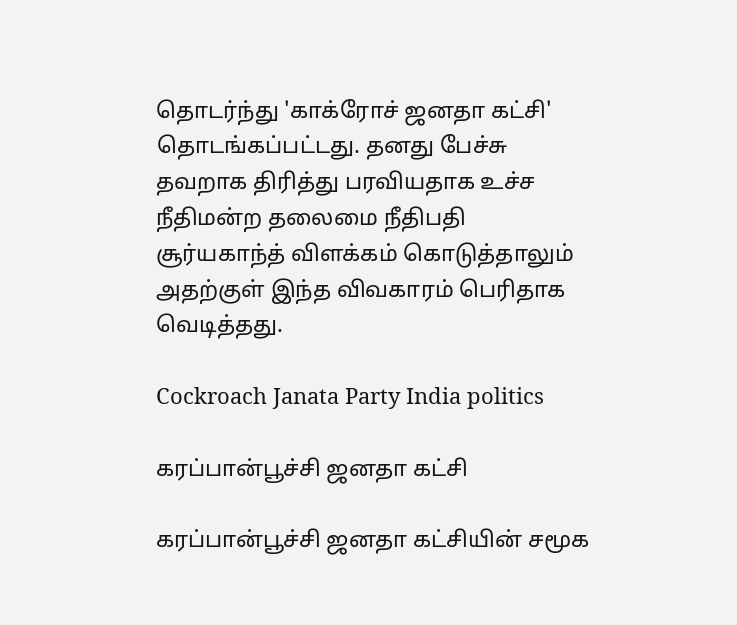தொடர்ந்து 'காக்ரோச் ஜனதா கட்சி' தொடங்கப்பட்டது. தனது பேச்சு தவறாக திரித்து பரவியதாக உச்ச நீதிமன்ற தலைமை நீதிபதி சூர்யகாந்த் விளக்கம் கொடுத்தாலும் அதற்குள் இந்த விவகாரம் பெரிதாக வெடித்தது.

Cockroach Janata Party India politics

கரப்பான்பூச்சி ஜனதா கட்சி

கரப்பான்பூச்சி ஜனதா கட்சியின் சமூக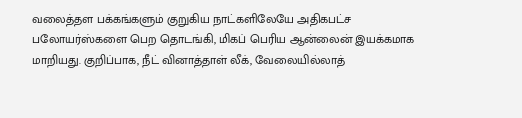வலைத்தள பக்கங்களும் குறுகிய நாட்களிலேயே அதிகபட்ச பலோயர்ஸ்களை பெற தொடங்கி, மிகப் பெரிய ஆன்லைன் இயக்கமாக மாறியது. குறிப்பாக, நீட் வினாத்தாள் லீக், வேலையில்லாத்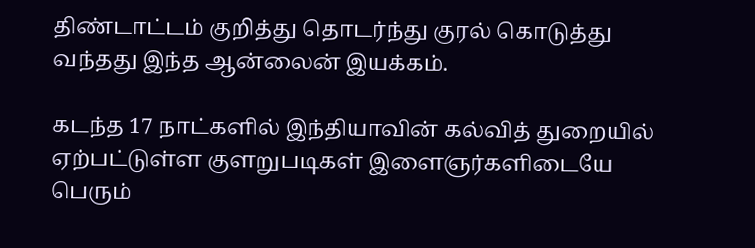திண்டாட்டம் குறித்து தொடர்ந்து குரல் கொடுத்து வந்தது இந்த ஆன்லைன் இயக்கம்.

கடந்த 17 நாட்களில் இந்தியாவின் கல்வித் துறையில் ஏற்பட்டுள்ள குளறுபடிகள் இளைஞர்களிடையே பெரும்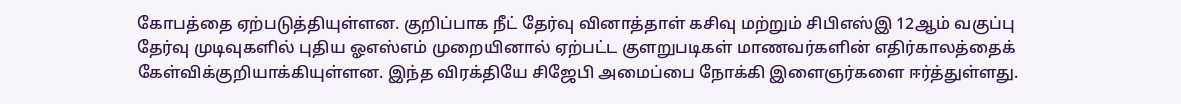கோபத்தை ஏற்படுத்தியுள்ளன. குறிப்பாக நீட் தேர்வு வினாத்தாள் கசிவு மற்றும் சிபிஎஸ்இ 12ஆம் வகுப்பு தேர்வு முடிவுகளில் புதிய ஓஎஸ்எம் முறையினால் ஏற்பட்ட குளறுபடிகள் மாணவர்களின் எதிர்காலத்தைக் கேள்விக்குறியாக்கியுள்ளன. இந்த விரக்தியே சிஜேபி அமைப்பை நோக்கி இளைஞர்களை ஈர்த்துள்ளது.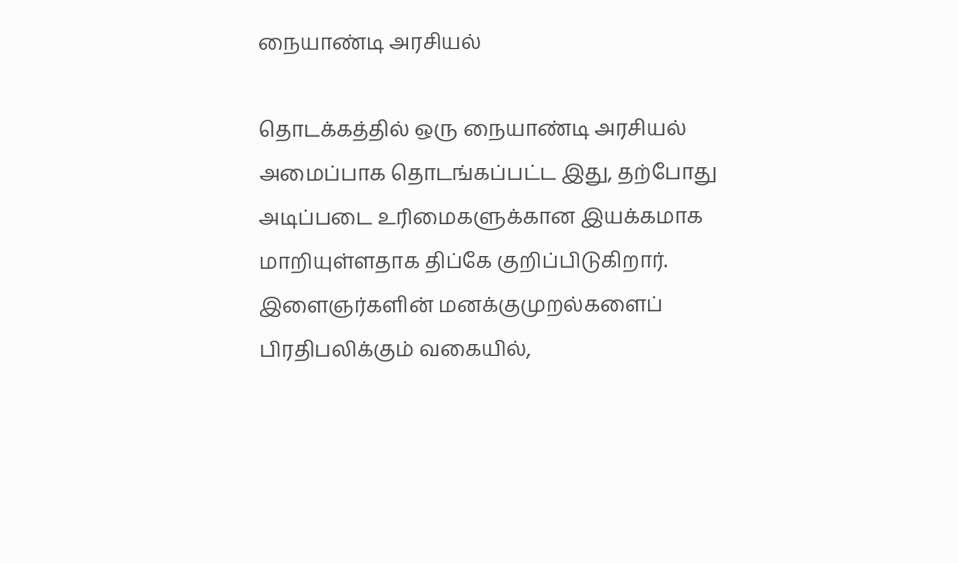நையாண்டி அரசியல்

தொடக்கத்தில் ஒரு நையாண்டி அரசியல் அமைப்பாக தொடங்கப்பட்ட இது, தற்போது அடிப்படை உரிமைகளுக்கான இயக்கமாக மாறியுள்ளதாக திப்கே குறிப்பிடுகிறார். இளைஞர்களின் மனக்குமுறல்களைப் பிரதிபலிக்கும் வகையில்,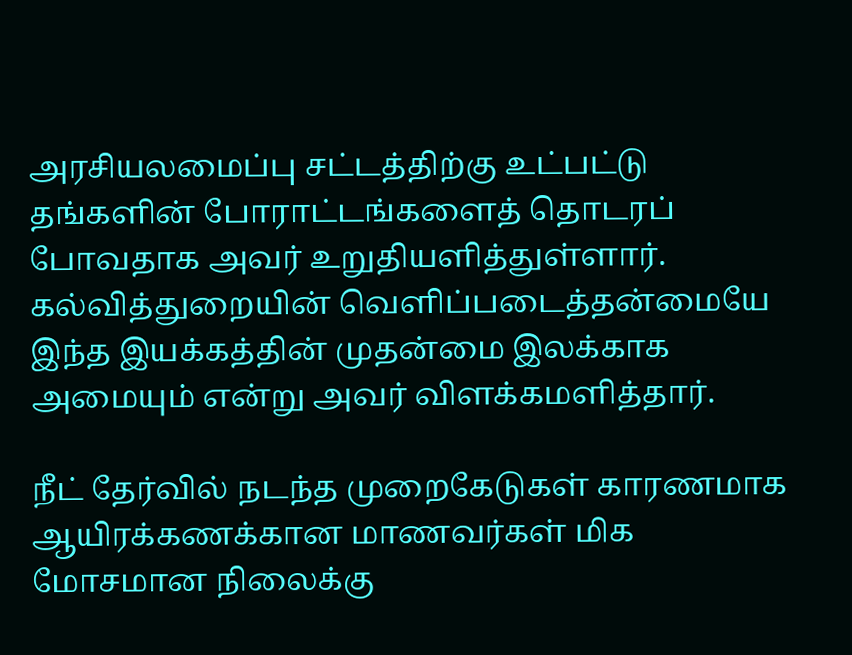அரசியலமைப்பு சட்டத்திற்கு உட்பட்டு தங்களின் போராட்டங்களைத் தொடரப் போவதாக அவர் உறுதியளித்துள்ளார். கல்வித்துறையின் வெளிப்படைத்தன்மையே இந்த இயக்கத்தின் முதன்மை இலக்காக அமையும் என்று அவர் விளக்கமளித்தார்.

நீட் தேர்வில் நடந்த முறைகேடுகள் காரணமாக ஆயிரக்கணக்கான மாணவர்கள் மிக மோசமான நிலைக்கு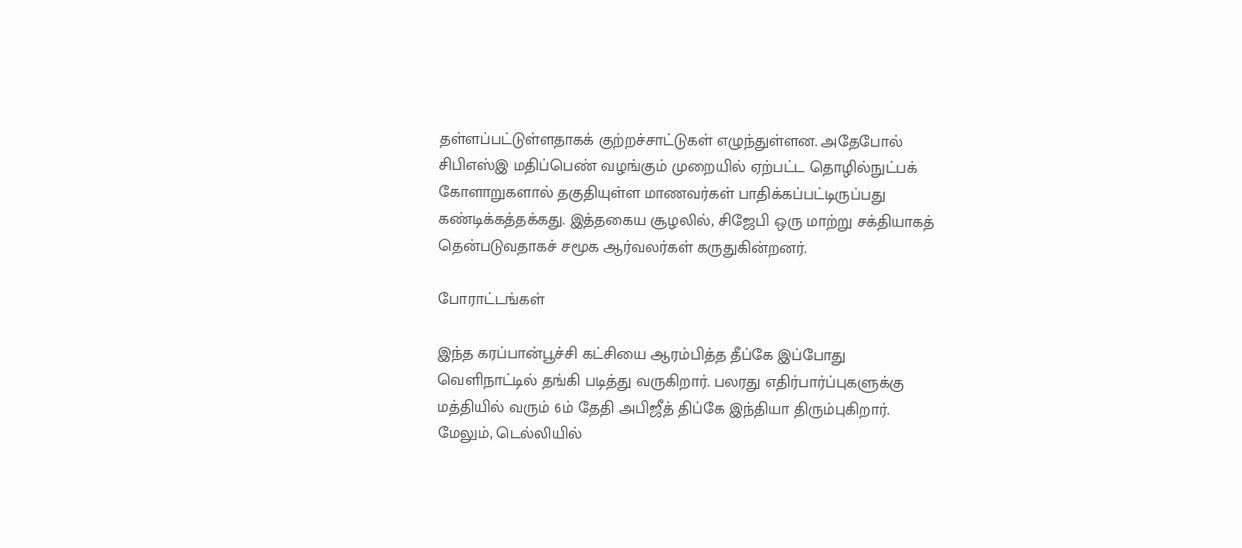தள்ளப்பட்டுள்ளதாகக் குற்றச்சாட்டுகள் எழுந்துள்ளன. அதேபோல் சிபிஎஸ்இ மதிப்பெண் வழங்கும் முறையில் ஏற்பட்ட தொழில்நுட்பக் கோளாறுகளால் தகுதியுள்ள மாணவர்கள் பாதிக்கப்பட்டிருப்பது கண்டிக்கத்தக்கது. இத்தகைய சூழலில், சிஜேபி ஒரு மாற்று சக்தியாகத் தென்படுவதாகச் சமூக ஆர்வலர்கள் கருதுகின்றனர்.

போராட்டங்கள்

இந்த கரப்பான்பூச்சி கட்சியை ஆரம்பித்த தீப்கே இப்போது வெளிநாட்டில் தங்கி படித்து வருகிறார். பலரது எதிர்பார்ப்புகளுக்கு மத்தியில் வரும் 6ம் தேதி அபிஜீத் திப்கே இந்தியா திரும்புகிறார். மேலும், டெல்லியில்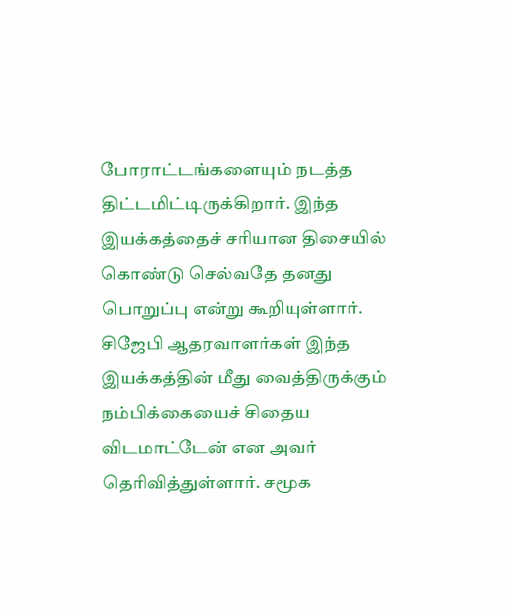போராட்டங்களையும் நடத்த திட்டமிட்டிருக்கிறார். இந்த இயக்கத்தைச் சரியான திசையில் கொண்டு செல்வதே தனது பொறுப்பு என்று கூறியுள்ளார். சிஜேபி ஆதரவாளர்கள் இந்த இயக்கத்தின் மீது வைத்திருக்கும் நம்பிக்கையைச் சிதைய விடமாட்டேன் என அவர் தெரிவித்துள்ளார். சமூக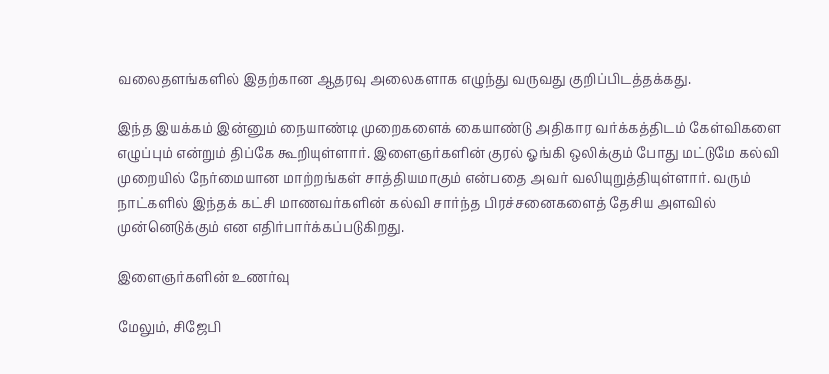வலைதளங்களில் இதற்கான ஆதரவு அலைகளாக எழுந்து வருவது குறிப்பிடத்தக்கது.

இந்த இயக்கம் இன்னும் நையாண்டி முறைகளைக் கையாண்டு அதிகார வர்க்கத்திடம் கேள்விகளை எழுப்பும் என்றும் திப்கே கூறியுள்ளார். இளைஞர்களின் குரல் ஓங்கி ஒலிக்கும் போது மட்டுமே கல்வி முறையில் நேர்மையான மாற்றங்கள் சாத்தியமாகும் என்பதை அவர் வலியுறுத்தியுள்ளார். வரும் நாட்களில் இந்தக் கட்சி மாணவர்களின் கல்வி சார்ந்த பிரச்சனைகளைத் தேசிய அளவில் முன்னெடுக்கும் என எதிர்பார்க்கப்படுகிறது.

இளைஞர்களின் உணர்வு

மேலும், சிஜேபி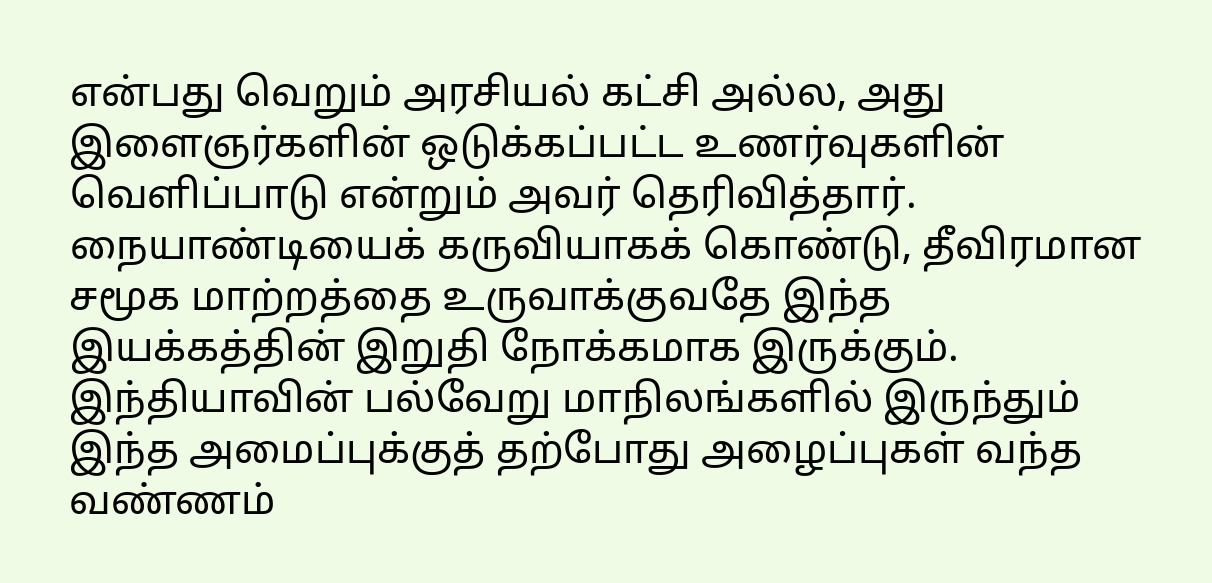என்பது வெறும் அரசியல் கட்சி அல்ல, அது இளைஞர்களின் ஒடுக்கப்பட்ட உணர்வுகளின் வெளிப்பாடு என்றும் அவர் தெரிவித்தார். நையாண்டியைக் கருவியாகக் கொண்டு, தீவிரமான சமூக மாற்றத்தை உருவாக்குவதே இந்த இயக்கத்தின் இறுதி நோக்கமாக இருக்கும். இந்தியாவின் பல்வேறு மாநிலங்களில் இருந்தும் இந்த அமைப்புக்குத் தற்போது அழைப்புகள் வந்த வண்ணம்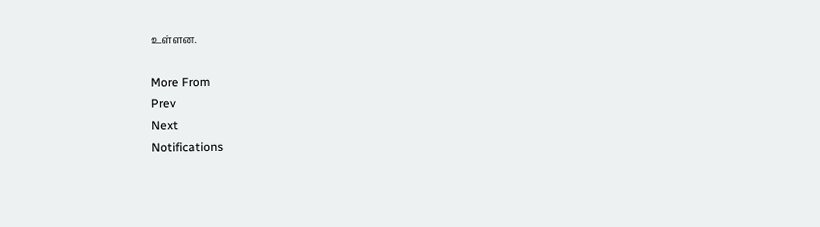உள்ளன.

More From
Prev
Next
Notifications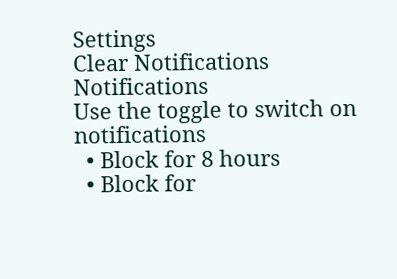Settings
Clear Notifications
Notifications
Use the toggle to switch on notifications
  • Block for 8 hours
  • Block for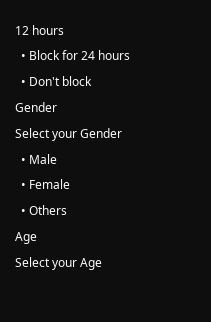12 hours
  • Block for 24 hours
  • Don't block
Gender
Select your Gender
  • Male
  • Female
  • Others
Age
Select your Age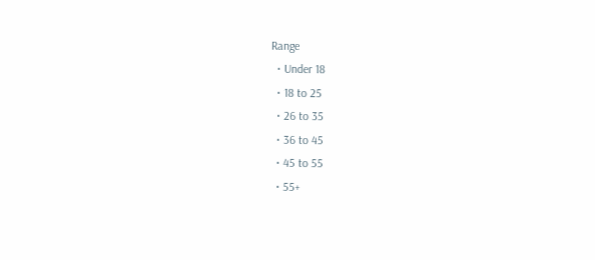Range
  • Under 18
  • 18 to 25
  • 26 to 35
  • 36 to 45
  • 45 to 55
  • 55+